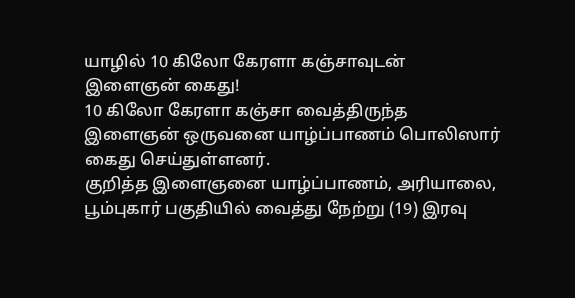யாழில் 10 கிலோ கேரளா கஞ்சாவுடன் இளைஞன் கைது!
10 கிலோ கேரளா கஞ்சா வைத்திருந்த இளைஞன் ஒருவனை யாழ்ப்பாணம் பொலிஸார் கைது செய்துள்ளனர்.
குறித்த இளைஞனை யாழ்ப்பாணம், அரியாலை, பூம்புகார் பகுதியில் வைத்து நேற்று (19) இரவு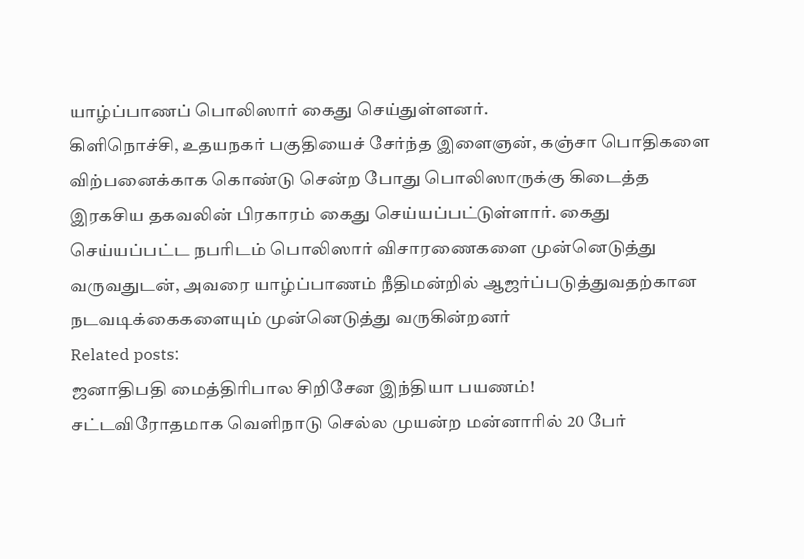யாழ்ப்பாணப் பொலிஸார் கைது செய்துள்ளனர்.
கிளிநொச்சி, உதயநகர் பகுதியைச் சேர்ந்த இளைஞன், கஞ்சா பொதிகளை விற்பனைக்காக கொண்டு சென்ற போது பொலிஸாருக்கு கிடைத்த இரகசிய தகவலின் பிரகாரம் கைது செய்யப்பட்டுள்ளார். கைது செய்யப்பட்ட நபரிடம் பொலிஸார் விசாரணைகளை முன்னெடுத்து வருவதுடன், அவரை யாழ்ப்பாணம் நீதிமன்றில் ஆஜர்ப்படுத்துவதற்கான நடவடிக்கைகளையும் முன்னெடுத்து வருகின்றனர்
Related posts:
ஜனாதிபதி மைத்திரிபால சிறிசேன இந்தியா பயணம்!
சட்டவிரோதமாக வெளிநாடு செல்ல முயன்ற மன்னாரில் 20 பேர்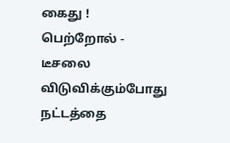கைது !
பெற்றோல் - டீசலை விடுவிக்கும்போது நட்டத்தை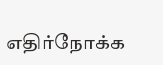எதிர்நோக்க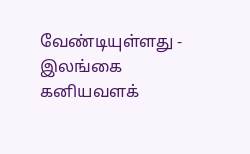வேண்டியுள்ளது - இலங்கை கனியவளக்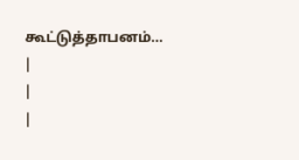கூட்டுத்தாபனம்...
|
|
|